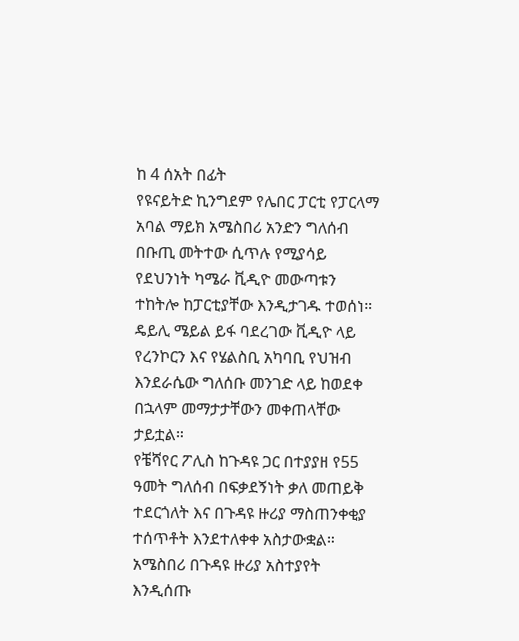ከ 4 ሰአት በፊት
የዩናይትድ ኪንግደም የሌበር ፓርቲ የፓርላማ አባል ማይክ አሜስበሪ አንድን ግለሰብ በቡጢ መትተው ሲጥሉ የሚያሳይ የደህንነት ካሜራ ቪዲዮ መውጣቱን ተከትሎ ከፓርቲያቸው እንዲታገዱ ተወሰነ።
ዴይሊ ሜይል ይፋ ባደረገው ቪዲዮ ላይ የረንኮርን እና የሄልስቢ አካባቢ የህዝብ እንደራሴው ግለሰቡ መንገድ ላይ ከወደቀ በኋላም መማታታቸውን መቀጠላቸው ታይቷል።
የቼሻየር ፖሊስ ከጉዳዩ ጋር በተያያዘ የ55 ዓመት ግለሰብ በፍቃደኝነት ቃለ መጠይቅ ተደርጎለት እና በጉዳዩ ዙሪያ ማስጠንቀቂያ ተሰጥቶት እንደተለቀቀ አስታውቋል።
አሜስበሪ በጉዳዩ ዙሪያ አስተያየት እንዲሰጡ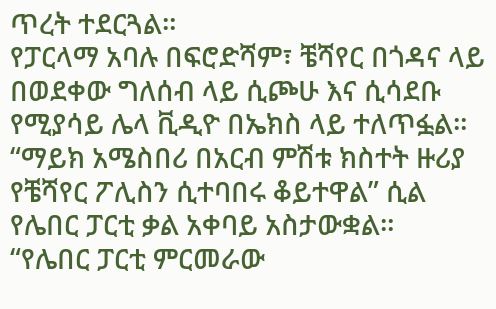ጥረት ተደርጓል።
የፓርላማ አባሉ በፍሮድሻም፣ ቼሻየር በጎዳና ላይ በወደቀው ግለሰብ ላይ ሲጮሁ እና ሲሳደቡ የሚያሳይ ሌላ ቪዲዮ በኤክስ ላይ ተለጥፏል።
“ማይክ አሜስበሪ በአርብ ምሽቱ ክስተት ዙሪያ የቼሻየር ፖሊስን ሲተባበሩ ቆይተዋል” ሲል የሌበር ፓርቲ ቃል አቀባይ አስታውቋል።
“የሌበር ፓርቲ ምርመራው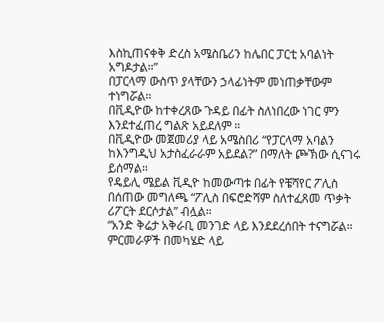እስኪጠናቀቅ ድረስ አሜስቤሪን ከሌበር ፓርቲ አባልነት አግዶታል።”
በፓርላማ ውስጥ ያላቸውን ኃላፊነትም መነጠቃቸውም ተነግሯል።
በቪዲዮው ከተቀረጸው ጉዳይ በፊት ስለነበረው ነገር ምን እንደተፈጠረ ግልጽ አይደለም ።
በቪዲዮው መጀመሪያ ላይ አሜስበሪ “የፓርላማ አባልን ከእንግዲህ አታስፈራራም አይደል?” በማለት ጮኽው ሲናገሩ ይሰማል።
የዴይሊ ሜይል ቪዲዮ ከመውጣቱ በፊት የቼሻየር ፖሊስ በሰጠው መግለጫ “ፖሊስ በፍሮድሻም ስለተፈጸመ ጥቃት ሪፖርት ደርሶታል” ብሏል።
“አንድ ቅሬታ አቅራቢ መንገድ ላይ እንደደረሰበት ተናግሯል። ምርመራዎች በመካሄድ ላይ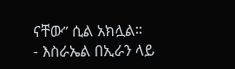ናቸው” ሲል አክሏል።
- እስራኤል በኢራን ላይ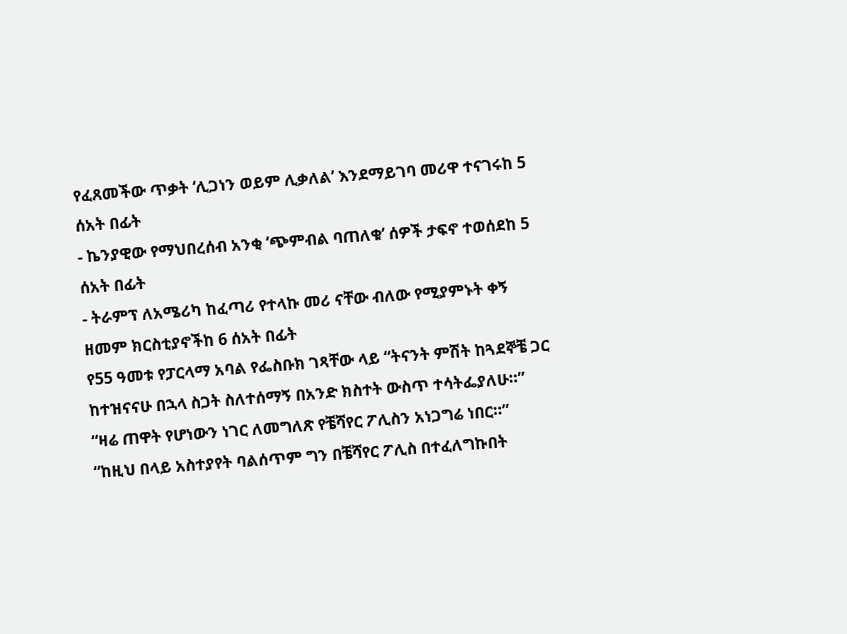የፈጸመችው ጥቃት ‘ሊጋነን ወይም ሊቃለል’ እንደማይገባ መሪዋ ተናገሩከ 5 ሰአት በፊት
- ኬንያዊው የማህበረሰብ አንቂ ‘ጭምብል ባጠለቁ’ ሰዎች ታፍኖ ተወሰደከ 5 ሰአት በፊት
- ትራምፕ ለአሜሪካ ከፈጣሪ የተላኩ መሪ ናቸው ብለው የሚያምኑት ቀኝ ዘመም ክርስቲያኖችከ 6 ሰአት በፊት
የ55 ዓመቱ የፓርላማ አባል የፌስቡክ ገጻቸው ላይ “ትናንት ምሽት ከጓደኞቼ ጋር ከተዝናናሁ በኋላ ስጋት ስለተሰማኝ በአንድ ክስተት ውስጥ ተሳትፌያለሁ።”
“ዛሬ ጠዋት የሆነውን ነገር ለመግለጽ የቼሻየር ፖሊስን አነጋግሬ ነበር።”
“ከዚህ በላይ አስተያየት ባልሰጥም ግን በቼሻየር ፖሊስ በተፈለግኩበት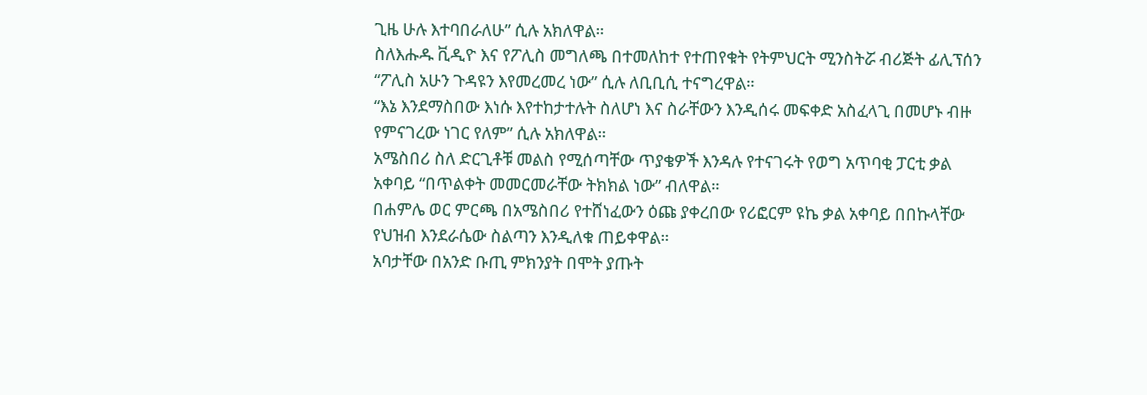ጊዜ ሁሉ እተባበራለሁ” ሲሉ አክለዋል።
ስለእሑዱ ቪዲዮ እና የፖሊስ መግለጫ በተመለከተ የተጠየቁት የትምህርት ሚንስትሯ ብሪጅት ፊሊፕሰን “ፖሊስ አሁን ጉዳዩን እየመረመረ ነው” ሲሉ ለቢቢሲ ተናግረዋል።
“እኔ እንደማስበው እነሱ እየተከታተሉት ስለሆነ እና ስራቸውን እንዲሰሩ መፍቀድ አስፈላጊ በመሆኑ ብዙ የምናገረው ነገር የለም” ሲሉ አክለዋል።
አሜስበሪ ስለ ድርጊቶቹ መልስ የሚሰጣቸው ጥያቄዎች እንዳሉ የተናገሩት የወግ አጥባቂ ፓርቲ ቃል አቀባይ “በጥልቀት መመርመራቸው ትክክል ነው” ብለዋል።
በሐምሌ ወር ምርጫ በአሜስበሪ የተሸነፈውን ዕጩ ያቀረበው የሪፎርም ዩኬ ቃል አቀባይ በበኩላቸው የህዝብ እንደራሴው ስልጣን እንዲለቁ ጠይቀዋል።
አባታቸው በአንድ ቡጢ ምክንያት በሞት ያጡት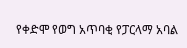የቀድሞ የወግ አጥባቂ የፓርላማ አባል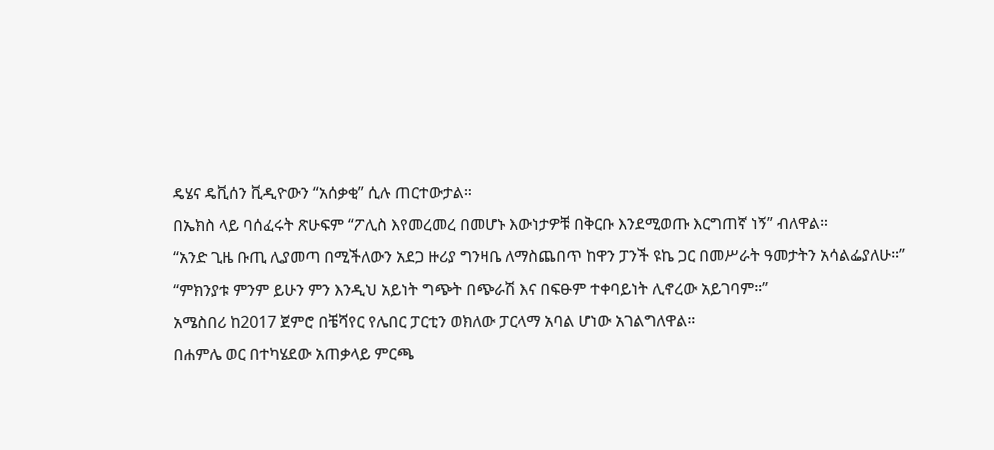ዴሄና ዴቪሰን ቪዲዮውን “አሰቃቂ” ሲሉ ጠርተውታል።
በኤክስ ላይ ባሰፈሩት ጽሁፍም “ፖሊስ እየመረመረ በመሆኑ እውነታዎቹ በቅርቡ እንደሚወጡ እርግጠኛ ነኝ” ብለዋል።
“አንድ ጊዜ ቡጢ ሊያመጣ በሚችለውን አደጋ ዙሪያ ግንዛቤ ለማስጨበጥ ከዋን ፓንች ዩኬ ጋር በመሥራት ዓመታትን አሳልፌያለሁ።”
“ምክንያቱ ምንም ይሁን ምን እንዲህ አይነት ግጭት በጭራሽ እና በፍፁም ተቀባይነት ሊኖረው አይገባም።”
አሜስበሪ ከ2017 ጀምሮ በቼሻየር የሌበር ፓርቲን ወክለው ፓርላማ አባል ሆነው አገልግለዋል።
በሐምሌ ወር በተካሄደው አጠቃላይ ምርጫ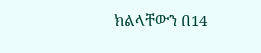ክልላቸውን በ14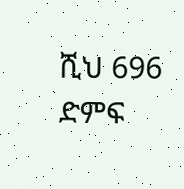ሺህ 696 ድምፍ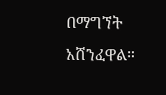በማግኘት አሸንፈዋል።